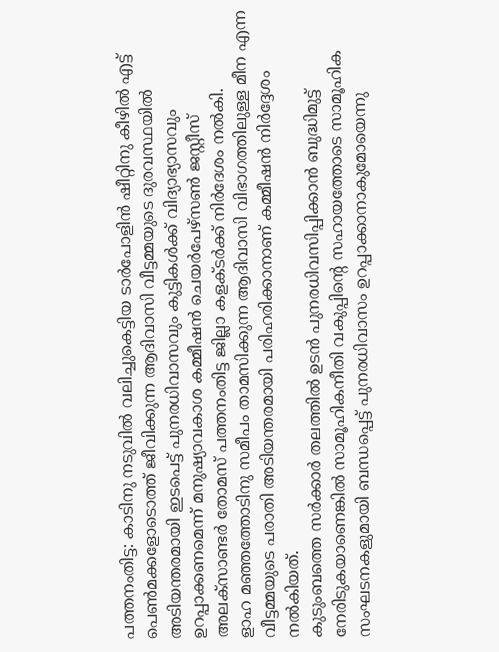പത്തനംതിട്ട: കാടിനു നടുവിൽ വലിച്ചുകെട്ടിയ ടാർപോളിൻ ഷീറ്റിനു കീഴിൽ എട്ട് പെൺമക്കളോടൊത്ത് ജീവിക്കുന്ന ആദിവാസി വീട്ടമ്മയുടെ ദുരവസ്ഥയിൽ അടിയന്തരമായി ഇടപെട്ട് പുനരധിവാസവും കുട്ടികൾക്ക് വിദ്യാഭ്യാസവും ഉറപ്പാക്കണമെന്ന് മനുഷ്യാവകാശ കമ്മീഷൻ ചെയർപേഴ്സൺ ജസ്റ്റീസ് അലക്സാണ്ടർ തോമസ് പത്തനംതിട്ട ജില്ലാ കളക്ടർക്ക് നിർദേശം നൽകി.
ളാഹ മഞ്ഞത്തോടിനു സമീപം താമസിക്കുന്ന ആദിവാസി വിഭാഗത്തിലുള്ള മീന എന്ന വീട്ടമ്മയുടെ പരാതി അടിയന്തരമായി പരിഹരിക്കാനാണ് കമ്മീഷൻ നിർദ്ദേശം നൽകിയത്.
കുടുംബത്തെ സർക്കാർ തലത്തിൽ ഉടൻ പുനരധിവസിപ്പിക്കാൻ ബുദ്ധിമുട്ട് നേരിടുകയാണെങ്കിൽ സാമൂഹികനീതി വകുപ്പിന്റെ സഹായത്തോടെ സാമൂഹിക സംഘടനകളുമായി ബന്ധപ്പെട്ട് പുനരധിവാസം ഉറപ്പാക്കാനാകുമോയെന്നു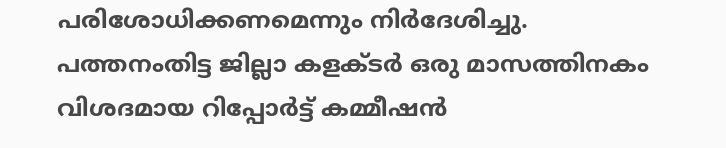പരിശോധിക്കണമെന്നും നിർദേശിച്ചു.
പത്തനംതിട്ട ജില്ലാ കളക്ടർ ഒരു മാസത്തിനകം വിശദമായ റിപ്പോർട്ട് കമ്മീഷൻ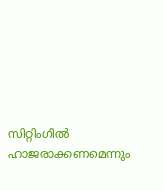സിറ്റിംഗിൽ ഹാജരാക്കണമെന്നും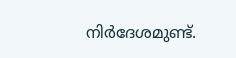നിർദേശമുണ്ട്.